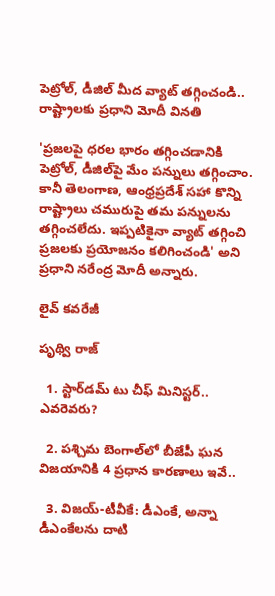పెట్రోల్, డీజిల్ మీద వ్యాట్ తగ్గించండి.. రాష్ట్రాలకు ప్రధాని మోదీ వినతి

'ప్రజలపై ధరల భారం తగ్గించడానికి పెట్రోల్, డీజిల్‌పై మేం పన్నులు తగ్గించాం. కానీ తెలంగాణ, ఆంధ్రప్రదేశ్ సహా కొన్ని రాష్ట్రాలు చమురుపై తమ పన్నులను తగ్గించలేదు. ఇప్పటికైనా వ్యాట్ తగ్గించి ప్రజలకు ప్రయోజనం కలిగించండి' అని ప్రధాని నరేంద్ర మోదీ అన్నారు.

లైవ్ కవరేజీ

పృథ్వి రాజ్

  1. స్టార్‌డమ్ టు చీఫ్ మినిస్టర్.. ఎవరెవరు?

  2. పశ్చిమ బెంగాల్‌లో బీజేపీ ఘన విజయానికి 4 ప్రధాన కారణాలు ఇవే..

  3. విజయ్-టీవీకే: డీఎంకే, అన్నా డీఎంకేలను దాటి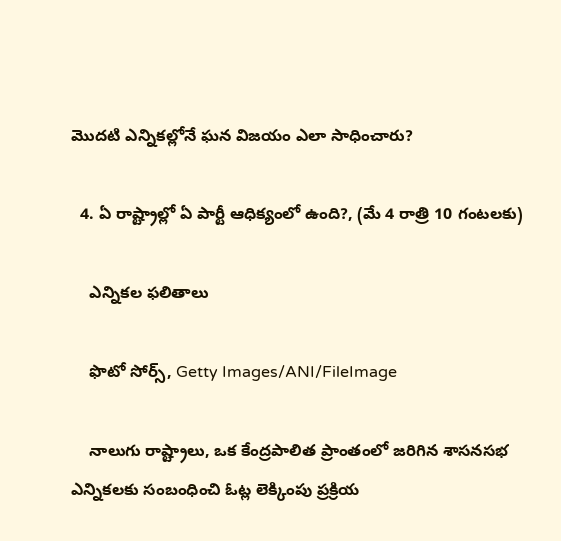మొదటి ఎన్నికల్లోనే ఘన విజయం ఎలా సాధించారు?

  4. ఏ రాష్ట్రాల్లో ఏ పార్టీ ఆధిక్యంలో ఉంది?, (మే 4 రాత్రి 10 గంటలకు)

    ఎన్నికల ఫలితాలు

    ఫొటో సోర్స్, Getty Images/ANI/FileImage

    నాలుగు రాష్ట్రాలు, ఒక కేంద్రపాలిత ప్రాంతంలో జరిగిన శాసనసభ ఎన్నికలకు సంబంధించి ఓట్ల లెక్కింపు ప్రక్రియ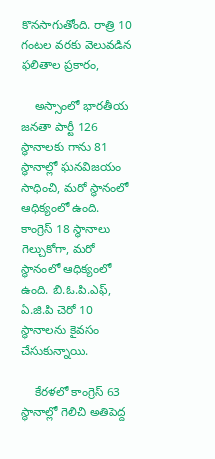కొనసాగుతోంది. రాత్రి 10 గంటల వరకు వెలువడిన ఫలితాల ప్రకారం,

    అస్సాంలో భారతీయ జనతా పార్టీ 126 స్థానాలకు గాను 81 స్థానాల్లో ఘనవిజయం సాధించి, మరో స్థానంలో ఆధిక్యంలో ఉంది. కాంగ్రెస్ 18 స్థానాలు గెల్చుకోగా, మరో స్థానంలో ఆధిక్యంలో ఉంది. బి.ఓ.పి.ఎఫ్, ఏ.జి.పి చెరో 10 స్థానాలను కైవసం చేసుకున్నాయి.

    కేరళలో కాంగ్రెస్ 63 స్థానాల్లో గెలిచి అతిపెద్ద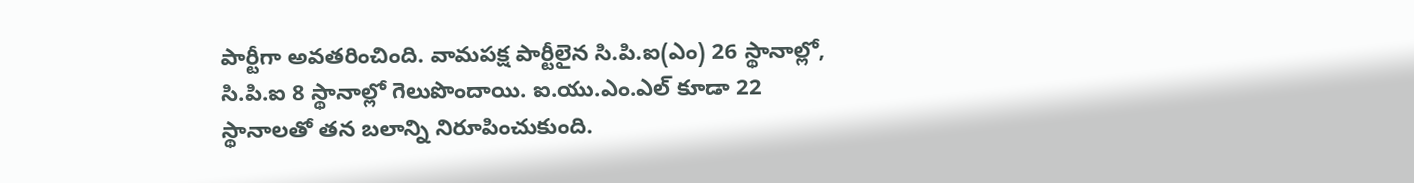పార్టీగా అవతరించింది. వామపక్ష పార్టీలైన సి.పి.ఐ(ఎం) 26 స్థానాల్లో, సి.పి.ఐ 8 స్థానాల్లో గెలుపొందాయి. ఐ.యు.ఎం.ఎల్ కూడా 22 స్థానాలతో తన బలాన్ని నిరూపించుకుంది.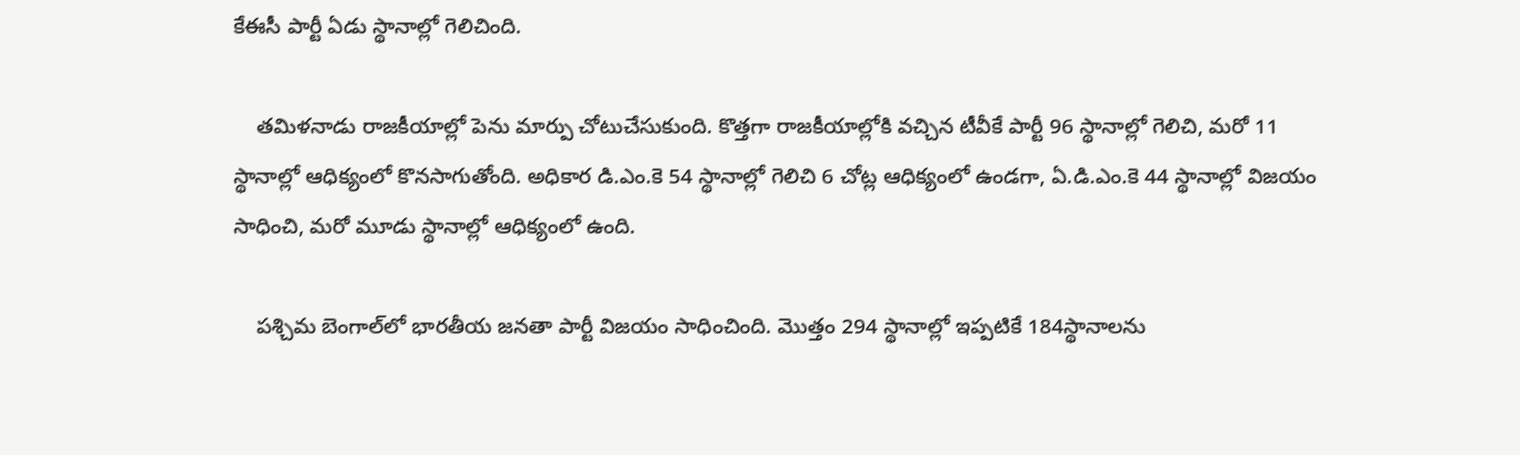కేఈసీ పార్టీ ఏడు స్థానాల్లో గెలిచింది.

    తమిళనాడు రాజకీయాల్లో పెను మార్పు చోటుచేసుకుంది. కొత్తగా రాజకీయాల్లోకి వచ్చిన టీవీకే పార్టీ 96 స్థానాల్లో గెలిచి, మరో 11 స్థానాల్లో ఆధిక్యంలో కొనసాగుతోంది. అధికార డి.ఎం.కె 54 స్థానాల్లో గెలిచి 6 చోట్ల ఆధిక్యంలో ఉండగా, ఏ.డి.ఎం.కె 44 స్థానాల్లో విజయం సాధించి, మరో మూడు స్థానాల్లో ఆధిక్యంలో ఉంది.

    పశ్చిమ బెంగాల్‌లో భారతీయ జనతా పార్టీ విజయం సాధించింది. మొత్తం 294 స్థానాల్లో ఇప్పటికే 184స్థానాలను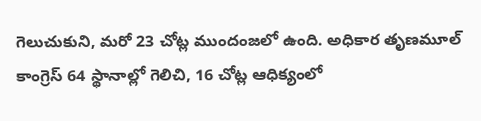గెలుచుకుని, మరో 23 చోట్ల ముందంజలో ఉంది. అధికార తృణమూల్ కాంగ్రెస్ 64 స్థానాల్లో గెలిచి, 16 చోట్ల ఆధిక్యంలో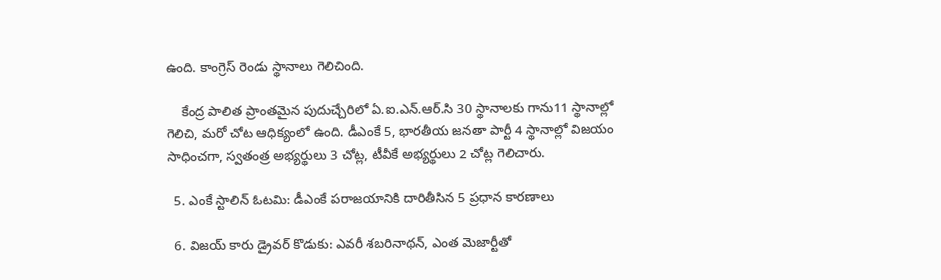ఉంది. కాంగ్రెస్ రెండు స్థానాలు గెలిచింది.

    కేంద్ర పాలిత ప్రాంతమైన పుదుచ్చేరిలో ఏ.ఐ.ఎన్.ఆర్.సి 30 స్థానాలకు గాను11 స్థానాల్లో గెలిచి, మరో చోట ఆధిక్యంలో ఉంది. డీఎంకే 5, భారతీయ జనతా పార్టీ 4 స్థానాల్లో విజయం సాధించగా, స్వతంత్ర అభ్యర్థులు 3 చోట్ల, టీవీకే అభ్యర్థులు 2 చోట్ల గెలిచారు.

  5. ఎంకే స్టాలిన్ ఓటమి: డీఎంకే పరాజయానికి దారితీసిన 5 ప్రధాన కారణాలు

  6. విజయ్ కారు డ్రైవర్ కొడుకు: ఎవరీ శబరినాథన్, ఎంత మెజార్టీతో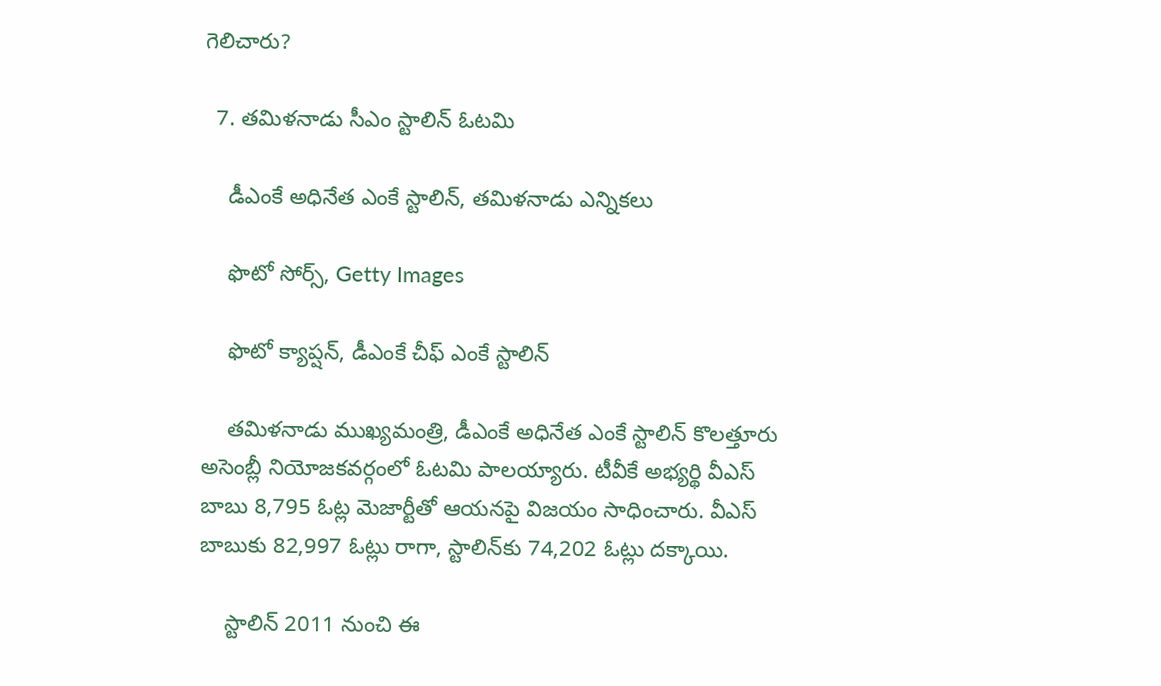గెలిచారు?

  7. తమిళనాడు సీఎం స్టాలిన్‌ ఓటమి

    డీఎంకే అధినేత ఎంకే స్టాలిన్, తమిళనాడు ఎన్నికలు

    ఫొటో సోర్స్, Getty Images

    ఫొటో క్యాప్షన్, డీఎంకే చీఫ్ ఎంకే స్టాలిన్

    తమిళనాడు ముఖ్యమంత్రి, డీఎంకే అధినేత ఎంకే స్టాలిన్ కొలత్తూరు అసెంబ్లీ నియోజకవర్గంలో ఓటమి పాలయ్యారు. టీవీకే అభ్యర్థి వీఎస్ బాబు 8,795 ఓట్ల మెజార్టీతో ఆయనపై విజయం సాధించారు. వీఎస్ బాబుకు 82,997 ఓట్లు రాగా, స్టాలిన్‌కు 74,202 ఓట్లు దక్కాయి.

    స్టాలిన్ 2011 నుంచి ఈ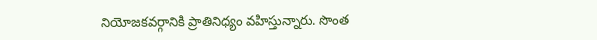నియోజకవర్గానికి ప్రాతినిధ్యం వహిస్తున్నారు. సొంత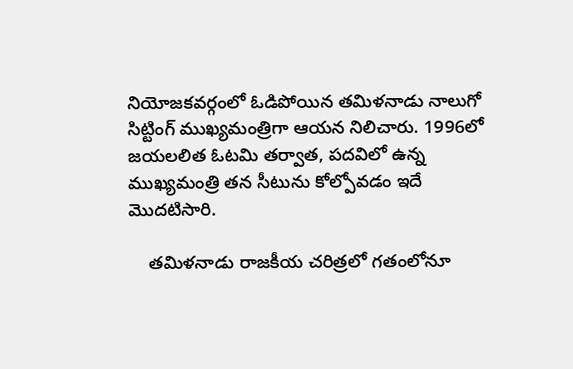నియోజకవర్గంలో ఓడిపోయిన తమిళనాడు నాలుగో సిట్టింగ్ ముఖ్యమంత్రిగా ఆయన నిలిచారు. 1996లో జయలలిత ఓటమి తర్వాత, పదవిలో ఉన్న ముఖ్యమంత్రి తన సీటును కోల్పోవడం ఇదే మొదటిసారి.

    తమిళనాడు రాజకీయ చరిత్రలో గతంలోనూ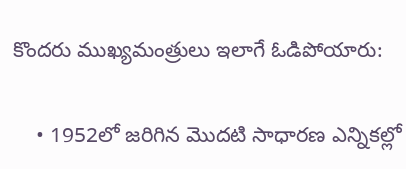కొందరు ముఖ్యమంత్రులు ఇలాగే ఓడిపోయారు:

    • 1952లో జరిగిన మొదటి సాధారణ ఎన్నికల్లో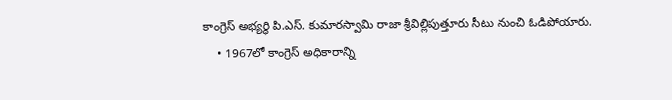కాంగ్రెస్ అభ్యర్థి పి.ఎస్. కుమారస్వామి రాజా శ్రీవిల్లిపుత్తూరు సీటు నుంచి ఓడిపోయారు.
    • 1967లో కాంగ్రెస్ అధికారాన్ని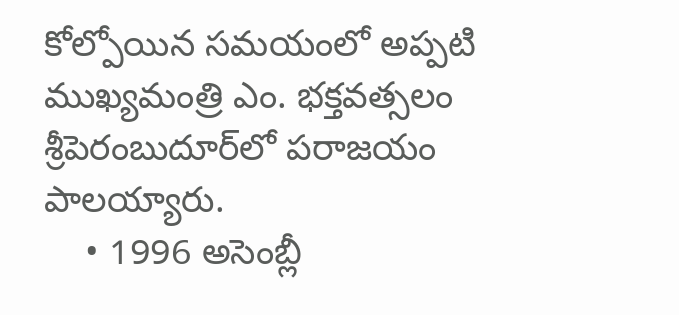కోల్పోయిన సమయంలో అప్పటి ముఖ్యమంత్రి ఎం. భక్తవత్సలం శ్రీపెరంబుదూర్‌లో పరాజయం పాలయ్యారు.
    • 1996 అసెంబ్లీ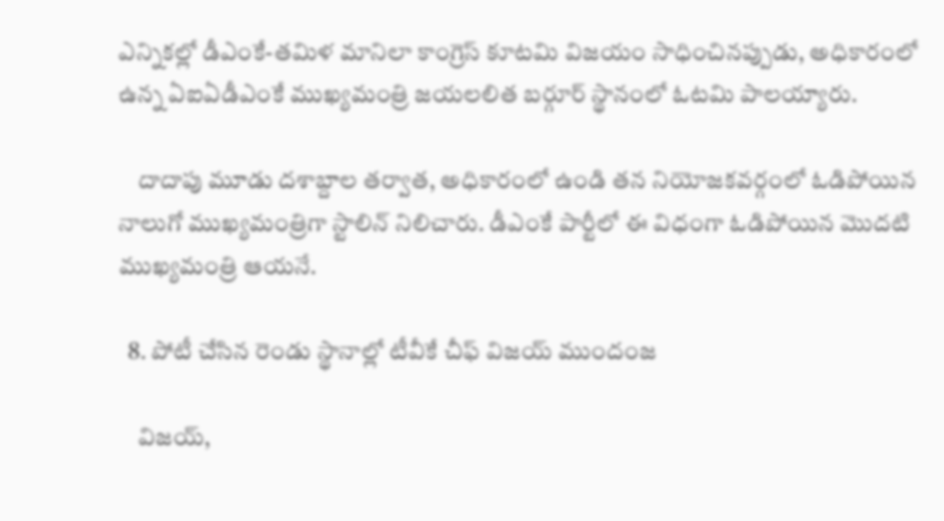ఎన్నికల్లో డీఎంకే-తమిళ మానిలా కాంగ్రెస్ కూటమి విజయం సాధించినప్పుడు, అధికారంలో ఉన్న ఏఐఏడీఎంకే ముఖ్యమంత్రి జయలలిత బర్గూర్ స్థానంలో ఓటమి పాలయ్యారు.

    దాదాపు మూడు దశాబ్దాల తర్వాత, అధికారంలో ఉండి తన నియోజకవర్గంలో ఓడిపోయిన నాలుగో ముఖ్యమంత్రిగా స్టాలిన్ నిలిచారు. డీఎంకే పార్టీలో ఈ విధంగా ఓడిపోయిన మొదటి ముఖ్యమంత్రి ఆయనే.

  8. పోటీ చేసిన రెండు స్థానాల్లో టీవీకే చీఫ్ విజయ్ ముందంజ

    విజయ్,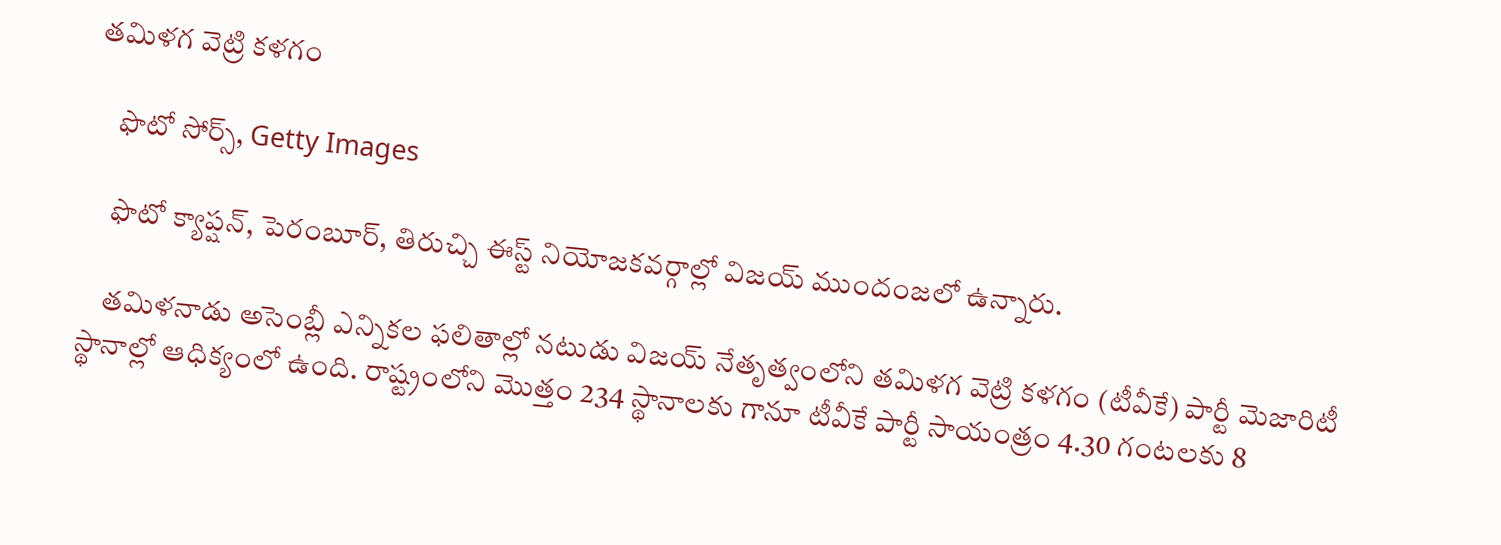తమిళగ వెట్రి కళగం

    ఫొటో సోర్స్, Getty Images

    ఫొటో క్యాప్షన్, పెరంబూర్, తిరుచ్చి ఈస్ట్ నియోజకవర్గాల్లో విజయ్ ముందంజలో ఉన్నారు.

    తమిళనాడు అసెంబ్లీ ఎన్నికల ఫలితాల్లో నటుడు విజయ్ నేతృత్వంలోని తమిళగ వెట్రి కళగం (టీవీకే) పార్టీ మెజారిటీ స్థానాల్లో ఆధిక్యంలో ఉంది. రాష్ట్రంలోని మొత్తం 234 స్థానాలకు గానూ టీవీకే పార్టీ సాయంత్రం 4.30 గంటలకు 8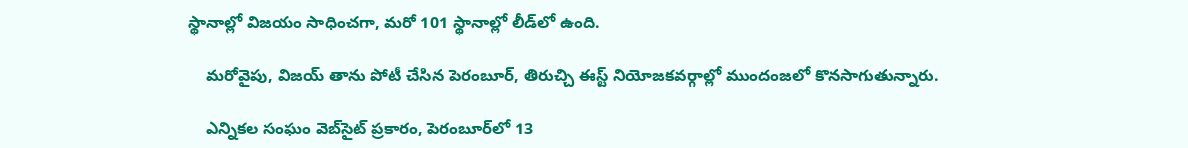స్థానాల్లో విజయం సాధించగా, మరో 101 స్థానాల్లో లీడ్‌లో ఉంది.

    మరోవైపు, విజయ్ తాను పోటీ చేసిన పెరంబూర్, తిరుచ్చి ఈస్ట్ నియోజకవర్గాల్లో ముందంజలో కొనసాగుతున్నారు.

    ఎన్నికల సంఘం వెబ్‌సైట్ ప్రకారం, పెరంబూర్‌లో 13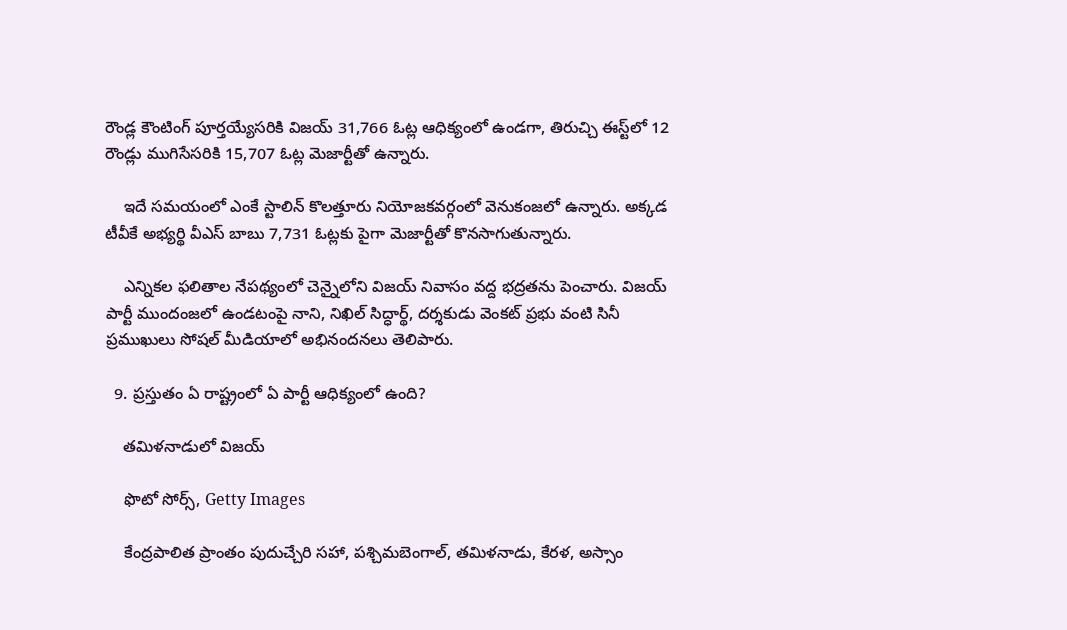రౌండ్ల కౌంటింగ్ పూర్తయ్యేసరికి విజయ్ 31,766 ఓట్ల ఆధిక్యంలో ఉండగా, తిరుచ్చి ఈస్ట్‌లో 12 రౌండ్లు ముగిసేసరికి 15,707 ఓట్ల మెజార్టీతో ఉన్నారు.

    ఇదే సమయంలో ఎంకే స్టాలిన్ కొలత్తూరు నియోజకవర్గంలో వెనుకంజలో ఉన్నారు. అక్కడ టీవీకే అభ్యర్థి వీఎస్ బాబు 7,731 ఓట్లకు పైగా మెజార్టీతో కొనసాగుతున్నారు.

    ఎన్నికల ఫలితాల నేపథ్యంలో చెన్నైలోని విజయ్ నివాసం వద్ద భద్రతను పెంచారు. విజయ్ పార్టీ ముందంజలో ఉండటంపై నాని, నిఖిల్ సిద్ధార్థ్, దర్శకుడు వెంకట్ ప్రభు వంటి సినీ ప్రముఖులు సోషల్ మీడియాలో అభినందనలు తెలిపారు.

  9. ప్రస్తుతం ఏ రాష్ట్రంలో ఏ పార్టీ ఆధిక్యంలో ఉంది?

    తమిళనాడులో విజయ్

    ఫొటో సోర్స్, Getty Images

    కేంద్రపాలిత ప్రాంతం పుదుచ్చేరి సహా, పశ్చిమబెంగాల్, తమిళనాడు, కేరళ, అస్సాం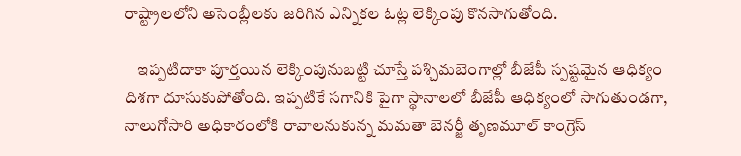రాష్ట్రాలలోని అసెంబ్లీలకు జరిగిన ఎన్నికల ఓట్ల లెక్కింపు కొనసాగుతోంది.

    ఇప్పటిదాకా పూర్తయిన లెక్కింపునుబట్టి చూస్తే పశ్చిమబెంగాల్లో బీజేపీ స్పష్టమైన ఆధిక్యం దిశగా దూసుకుపోతోంది. ఇప్పటికే సగానికి పైగా స్థానాలలో బీజేపీ ఆధిక్యంలో సాగుతుండగా, నాలుగోసారి అధికారంలోకి రావాలనుకున్న మమతా బెనర్జీ తృణమూల్ కాంగ్రెస్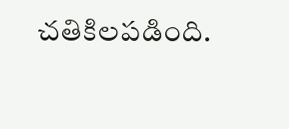చతికిలపడింది.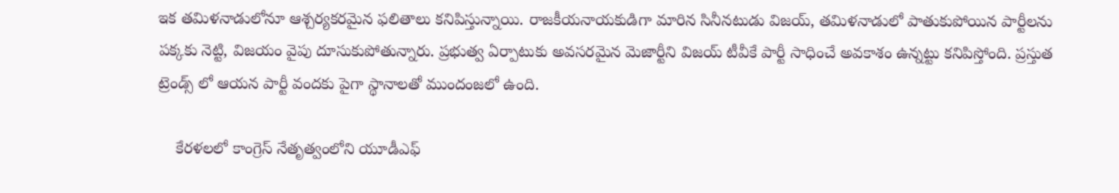ఇక తమిళనాడులోనూ ఆశ్చర్యకరమైన ఫలితాలు కనిపిస్తున్నాయి. రాజకీయనాయకుడిగా మారిన సినీనటుడు విజయ్, తమిళనాడులో పాతుకుపోయిన పార్టీలను పక్కకు నెట్టి, విజయం వైపు దూసుకుపోతున్నారు. ప్రభుత్వ ఏర్పాటుకు అవసరమైన మెజార్టీని విజయ్ టీవీకే పార్టీ సాధించే అవకాశం ఉన్నట్టు కనిపిస్తోంది. ప్రస్తుత ట్రెండ్స్ లో ఆయన పార్టీ వందకు పైగా స్థానాలతో ముందంజలో ఉంది.

    కేరళలలో కాంగ్రెస్ నేతృత్వంలోని యూడీఎఫ్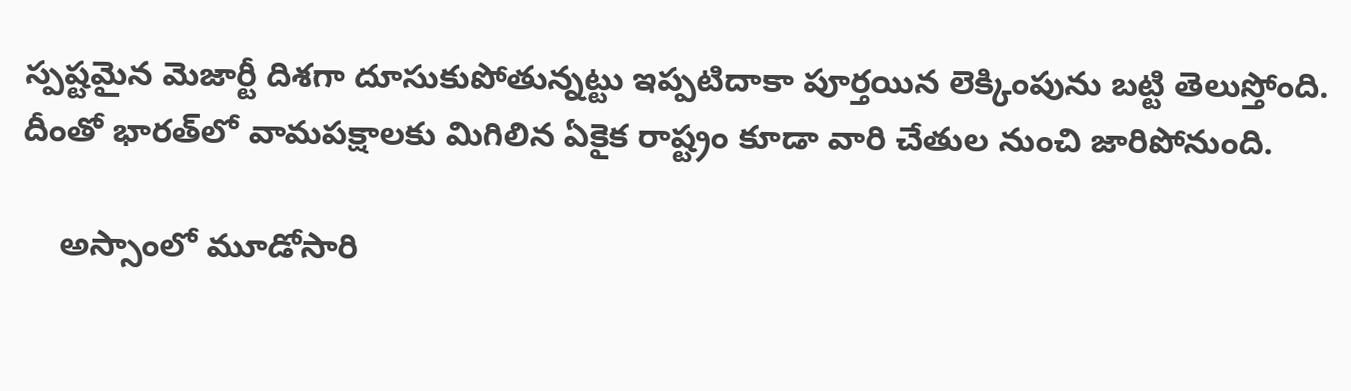స్పష్టమైన మెజార్టీ దిశగా దూసుకుపోతున్నట్టు ఇప్పటిదాకా పూర్తయిన లెక్కింపును బట్టి తెలుస్తోంది. దీంతో భారత్‌లో వామపక్షాలకు మిగిలిన ఏకైక రాష్ట్రం కూడా వారి చేతుల నుంచి జారిపోనుంది.

    అస్సాంలో మూడోసారి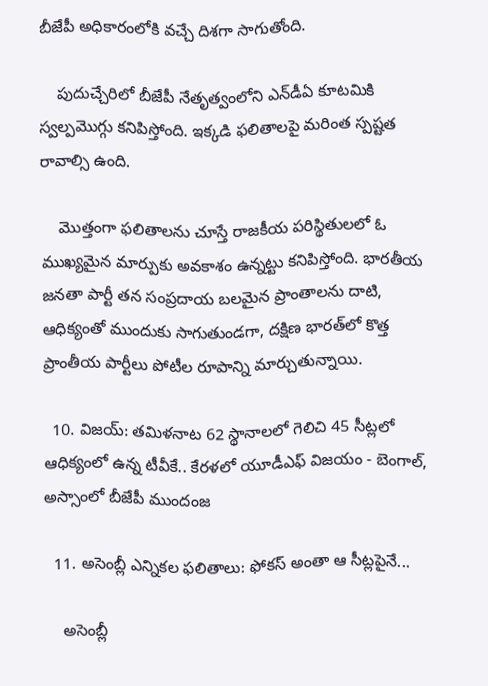బీజేపీ అధికారంలోకి వచ్చే దిశగా సాగుతోంది.

    పుదుచ్చేరిలో బీజేపీ నేతృత్వంలోని ఎన్‌డీఏ కూటమికి స్వల్పమొగ్గు కనిపిస్తోంది. ఇక్కడి ఫలితాలపై మరింత స్పష్టత రావాల్సి ఉంది.

    మొత్తంగా ఫలితాలను చూస్తే రాజకీయ పరిస్థితులలో ఓ ముఖ్యమైన మార్పుకు అవకాశం ఉన్నట్టు కనిపిస్తోంది. భారతీయ జనతా పార్టీ తన సంప్రదాయ బలమైన ప్రాంతాలను దాటి, ఆధిక్యంతో ముందుకు సాగుతుండగా, దక్షిణ భారత్‌లో కొత్త ప్రాంతీయ పార్టీలు పోటీల రూపాన్ని మార్చుతున్నాయి.

  10. విజయ్: తమిళనాట 62 స్థానాలలో గెలిచి 45 సీట్లలో ఆధిక్యంలో ఉన్న టీవీకే.. కేరళలో యూడీఎఫ్ విజయం - బెంగాల్, అస్సాంలో బీజేపీ ముందంజ

  11. అసెంబ్లీ ఎన్నికల ఫలితాలు: ఫోకస్ అంతా ఆ సీట్లపైనే...

    అసెంబ్లీ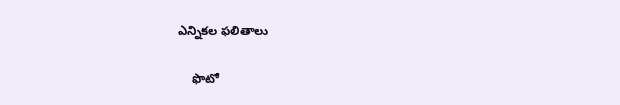ఎన్నికల ఫలితాలు

    ఫొటో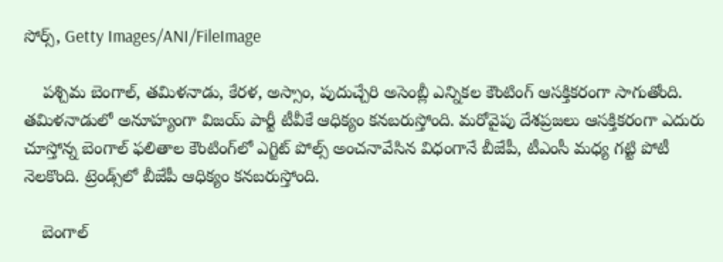సోర్స్, Getty Images/ANI/FileImage

    పశ్చిమ బెంగాల్, తమిళనాడు, కేరళ, అస్సాం, పుదుచ్చేరి అసెంబ్లీ ఎన్నికల కౌంటింగ్ ఆసక్తికరంగా సాగుతోంది. తమిళనాడులో అనూహ్యంగా విజయ్ పార్టీ టీవీకే ఆధిక్యం కనబరుస్తోంది. మరోవైపు దేశప్రజలు ఆసక్తికరంగా ఎదురు చూస్తోన్న బెంగాల్ ఫలితాల కౌంటింగ్‌లో ఎగ్జిట్ పోల్స్ అంచనావేసిన విధంగానే బీజేపీ, టీఎంసీ మధ్య గట్టి పోటీ నెలకొంది. ట్రెండ్స్‌లో బీజేపీ ఆధిక్యం కనబరుస్తోంది.

    బెంగాల్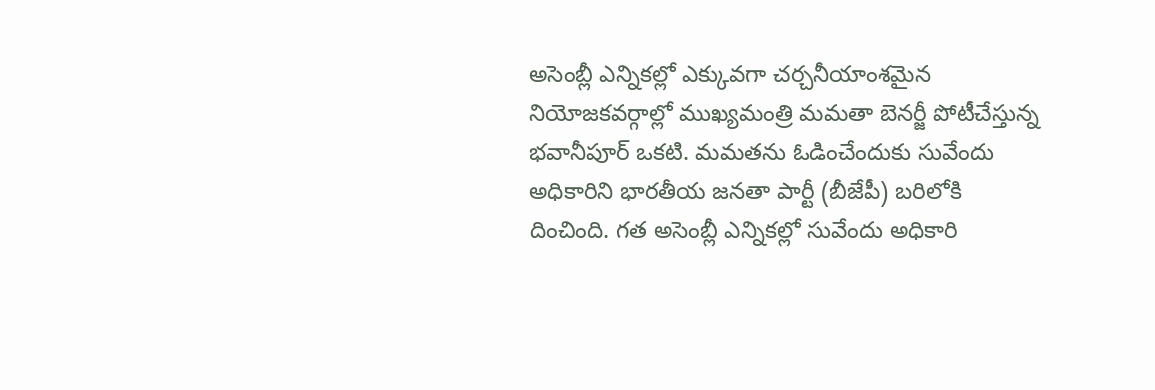అసెంబ్లీ ఎన్నికల్లో ఎక్కువగా చర్చనీయాంశమైన నియోజకవర్గాల్లో ముఖ్యమంత్రి మమతా బెనర్జీ పోటీచేస్తున్న భవానీపూర్ ఒకటి. మమతను ఓడించేందుకు సువేందు అధికారిని భారతీయ జనతా పార్టీ (బీజేపీ) బరిలోకి దించింది. గత అసెంబ్లీ ఎన్నికల్లో సువేందు అధికారి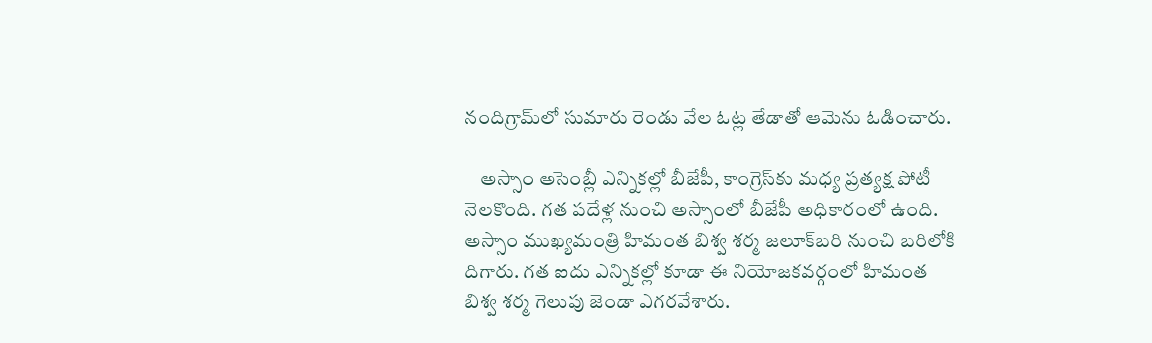నందిగ్రామ్‌లో సుమారు రెండు వేల ఓట్ల తేడాతో ఆమెను ఓడించారు.

    అస్సాం అసెంబ్లీ ఎన్నికల్లో బీజేపీ, కాంగ్రెస్‌కు మధ్య ప్రత్యక్ష పోటీ నెలకొంది. గత పదేళ్ల నుంచి అస్సాంలో బీజేపీ అధికారంలో ఉంది. అస్సాం ముఖ్యమంత్రి హిమంత బిశ్వ శర్మ జలూక్‌బరి నుంచి బరిలోకి దిగారు. గత ఐదు ఎన్నికల్లో కూడా ఈ నియోజకవర్గంలో హిమంత బిశ్వ శర్మ గెలుపు జెండా ఎగరవేశారు.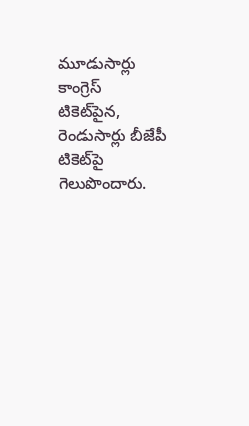మూడుసార్లు కాంగ్రెస్ టికెట్‌పైన, రెండుసార్లు బీజేపీ టికెట్‌పై గెలుపొందారు.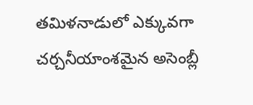తమిళనాడులో ఎక్కువగా చర్చనీయాంశమైన అసెంబ్లీ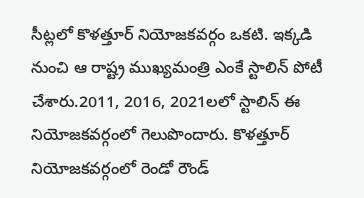సీట్లలో కొళత్తూర్ నియోజకవర్గం ఒకటి. ఇక్కడి నుంచి ఆ రాష్ట్ర ముఖ్యమంత్రి ఎంకే స్టాలిన్ పోటీ చేశారు.2011, 2016, 2021లలో స్టాలిన్ ఈ నియోజకవర్గంలో గెలుపొందారు. కొళత్తూర్ నియోజకవర్గంలో రెండో రౌండ్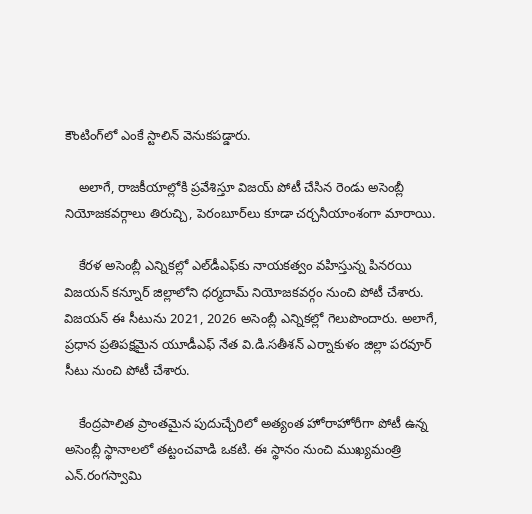కౌంటింగ్‌లో ఎంకే స్టాలిన్‌ వెనుకపడ్డారు.

    అలాగే, రాజకీయాల్లోకి ప్రవేశిస్తూ విజయ్ పోటీ చేసిన రెండు అసెంబ్లీ నియోజకవర్గాలు తిరుచ్చి, పెరంబూర్‌లు కూడా చర్చనీయాంశంగా మారాయి.

    కేరళ అసెంబ్లీ ఎన్నికల్లో ఎల్‌డీఎఫ్‌కు నాయకత్వం వహిస్తున్న పినరయి విజయన్ కన్నూర్ జిల్లాలోని ధర్మదామ్ నియోజకవర్గం నుంచి పోటీ చేశారు. విజయన్ ఈ సీటును 2021, 2026 అసెంబ్లీ ఎన్నికల్లో గెలుపొందారు. అలాగే, ప్రధాన ప్రతిపక్షమైన యూడీఎఫ్ నేత వి.డి.సతీశన్ ఎర్నాకుళం జిల్లా పరవూర్ సీటు నుంచి పోటీ చేశారు.

    కేంద్రపాలిత ప్రాంతమైన పుదుచ్చేరిలో అత్యంత హోరాహోరీగా పోటీ ఉన్న అసెంబ్లీ స్థానాలలో తట్టంచవాడి ఒకటి. ఈ స్థానం నుంచి ముఖ్యమంత్రి ఎన్.రంగస్వామి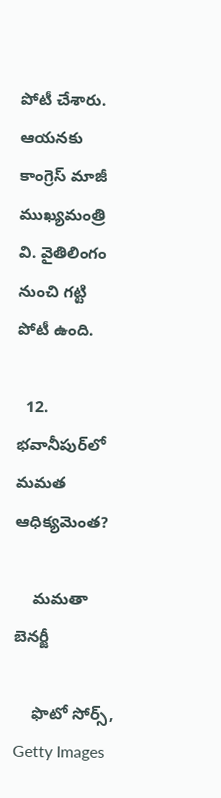పోటీ చేశారు. ఆయనకు కాంగ్రెస్ మాజీ ముఖ్యమంత్రి వి. వైతిలింగం నుంచి గట్టి పోటీ ఉంది.

  12. భవానీపుర్‌లో మమత ఆధిక్యమెంత?

    మమతా బెనర్జీ

    ఫొటో సోర్స్, Getty Images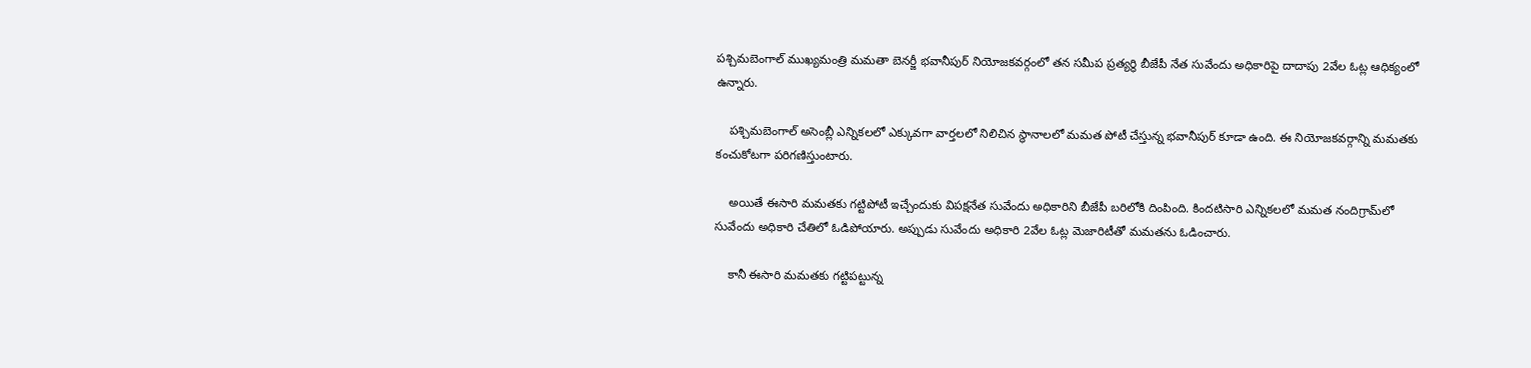పశ్చిమబెంగాల్ ముఖ్యమంత్రి మమతా బెనర్జీ భవానీపుర్ నియోజకవర్గంలో తన సమీప ప్రత్యర్థి బీజేపీ నేత సువేందు అధికారిపై దాదాపు 2వేల ఓట్ల ఆధిక్యంలో ఉన్నారు.

    పశ్చిమబెంగాల్ అసెంబ్లీ ఎన్నికలలో ఎక్కువగా వార్తలలో నిలిచిన స్థానాలలో మమత పోటీ చేస్తున్న భవానీపుర్ కూడా ఉంది. ఈ నియోజకవర్గాన్ని మమతకు కంచుకోటగా పరిగణిస్తుంటారు.

    అయితే ఈసారి మమతకు గట్టిపోటీ ఇచ్చేందుకు విపక్షనేత సువేందు అధికారిని బీజేపీ బరిలోకి దింపింది. కిందటిసారి ఎన్నికలలో మమత నందిగ్రామ్‌లో సువేందు అధికారి చేతిలో ఓడిపోయారు. అప్పుడు సువేందు అధికారి 2వేల ఓట్ల మెజారిటీతో మమతను ఓడించారు.

    కానీ ఈసారి మమతకు గట్టిపట్టున్న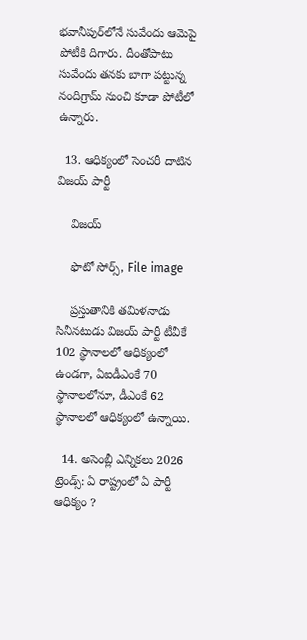భవానీపుర్‌లోనే సువేందు ఆమెపై పోటీకి దిగారు. దీంతోపాటు సువేందు తనకు బాగా పట్టున్న నందిగ్రామ్‌ నుంచి కూడా పోటీలో ఉన్నారు.

  13. ఆధిక్యంలో సెంచరీ దాటిన విజయ్ పార్టీ

    విజయ్

    ఫొటో సోర్స్, File image

    ప్రస్తుతానికి తమిళనాడు సినీనటుడు విజయ్ పార్టీ టీవీకే 102 స్థానాలలో ఆధిక్యంలో ఉండగా, ఏఐడీఎంకే 70 స్థానాలలోనూ, డీఎంకే 62 స్థానాలలో ఆధిక్యంలో ఉన్నాయి.

  14. అసెంబ్లీ ఎన్నికలు 2026 ట్రెండ్స్: ఏ రాష్ట్రంలో ఏ పార్టీ ఆధిక్యం ?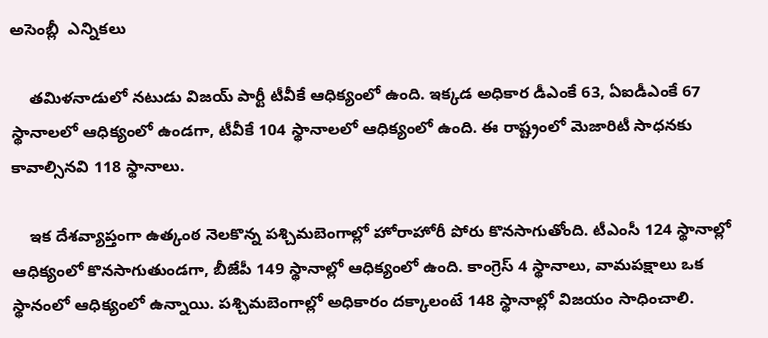అసెంబ్లీ  ఎన్నికలు

    తమిళనాడులో నటుడు విజయ్ పార్టీ టీవీకే ఆధిక్యంలో ఉంది. ఇక్కడ అధికార డీఎంకే 63, ఏఐడీఎంకే 67 స్థానాలలో ఆధిక్యంలో ఉండగా, టీవీకే 104 స్థానాలలో ఆధిక్యంలో ఉంది. ఈ రాష్ట్రంలో మెజారిటీ సాధనకు కావాల్సినవి 118 స్థానాలు.

    ఇక దేశవ్యాప్తంగా ఉత్కంఠ నెలకొన్న పశ్చిమబెంగాల్లో హోరాహోరీ పోరు కొనసాగుతోంది. టీఎంసీ 124 స్థానాల్లో ఆధిక్యంలో కొనసాగుతుండగా, బీజేపీ 149 స్థానాల్లో ఆధిక్యంలో ఉంది. కాంగ్రెస్ 4 స్థానాలు, వామపక్షాలు ఒక స్థానంలో ఆధిక్యంలో ఉన్నాయి. పశ్చిమబెంగాల్లో అధికారం దక్కాలంటే 148 స్థానాల్లో విజయం సాధించాలి.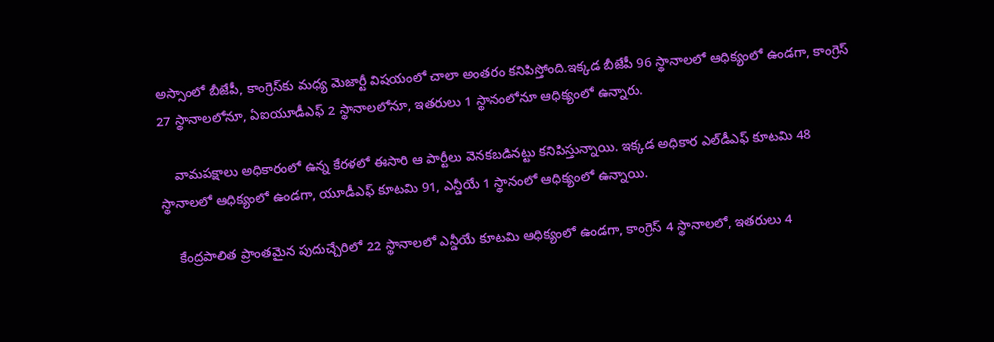అస్సాంలో బీజేపీ, కాంగ్రెస్‌కు మధ్య మెజార్టీ విషయంలో చాలా అంతరం కనిపిస్తోంది.ఇక్కడ బీజేపీ 96 స్థానాలలో ఆధిక్యంలో ఉండగా, కాంగ్రెస్ 27 స్థానాలలోనూ, ఏఐయూడీఎఫ్ 2 స్థానాలలోనూ, ఇతరులు 1 స్థానంలోనూ ఆధిక్యంలో ఉన్నారు.

    వామపక్షాలు అధికారంలో ఉన్న కేరళలో ఈసారి ఆ పార్టీలు వెనకబడినట్టు కనిపిస్తున్నాయి. ఇక్కడ అధికార ఎల్‌డీఎఫ్‌ కూటమి 48 స్థానాలలో ఆధిక్యంలో ఉండగా, యూడీఎఫ్ కూటమి 91, ఎన్డీయే 1 స్థానంలో ఆధిక్యంలో ఉన్నాయి.

    కేంద్రపాలిత ప్రాంతమైన పుదుచ్చేరిలో 22 స్థానాలలో ఎన్డీయే కూటమి ఆధిక్యంలో ఉండగా, కాంగ్రెస్ 4 స్థానాలలో, ఇతరులు 4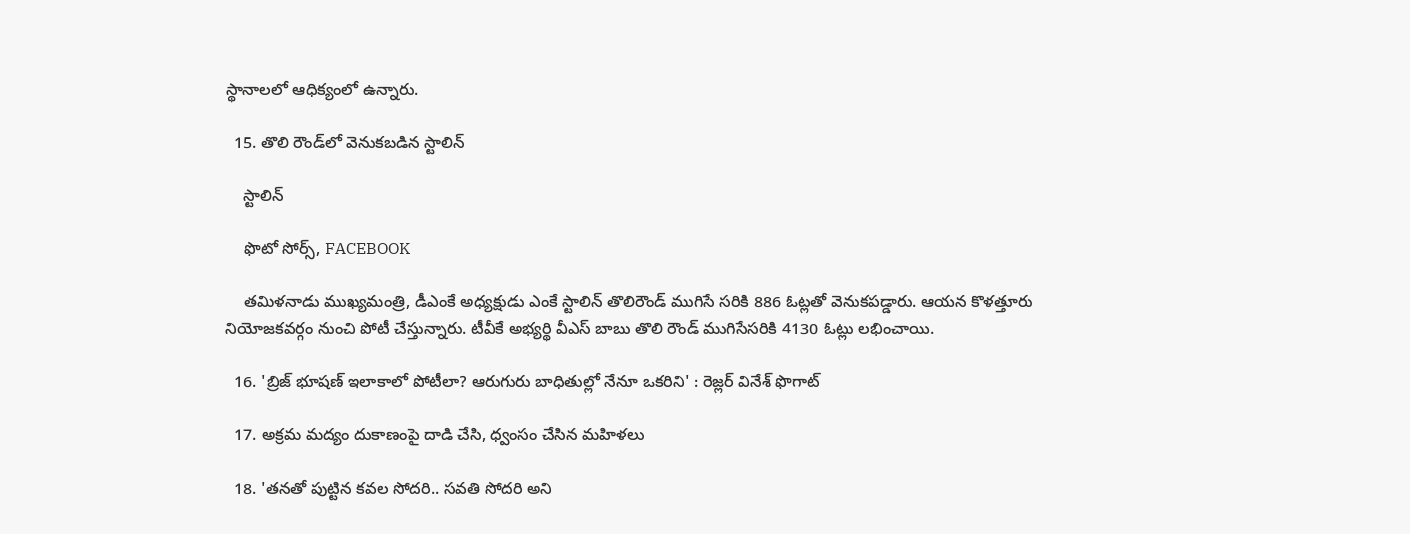స్థానాలలో ఆధిక్యంలో ఉన్నారు.

  15. తొలి రౌండ్‌లో వెనుకబడిన స్టాలిన్

    స్టాలిన్

    ఫొటో సోర్స్, FACEBOOK

    తమిళనాడు ముఖ్యమంత్రి, డీఎంకే అధ్యక్షుడు ఎంకే స్టాలిన్ తొలిరౌండ్ ముగిసే సరికి 886 ఓట్లతో వెనుకపడ్డారు. ఆయన కొళత్తూరు నియోజకవర్గం నుంచి పోటీ చేస్తున్నారు. టీవీకే అభ్యర్థి వీఎస్ బాబు తొలి రౌండ్‌ ముగిసేసరికి 4130 ఓట్లు లభించాయి.

  16. 'బ్రిజ్ భూషణ్ ఇలాకాలో పోటీలా? ఆరుగురు బాధితుల్లో నేనూ ఒకరిని' : రెజ్లర్ వినేశ్ ఫొగాట్

  17. అక్రమ మద్యం దుకాణంపై దాడి చేసి, ధ్వంసం చేసిన మహిళలు

  18. 'తనతో పుట్టిన కవల సోదరి.. సవతి సోదరి అని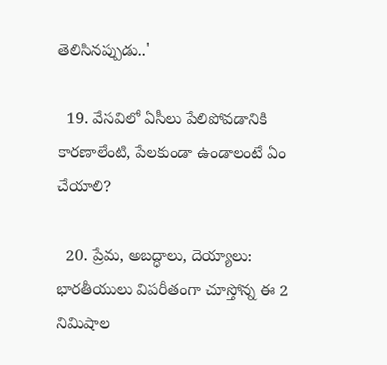తెలిసినప్పుడు..'

  19. వేసవిలో ఏసీలు పేలిపోవడానికి కారణాలేంటి, పేలకుండా ఉండాలంటే ఏం చేయాలి?

  20. ప్రేమ, అబద్ధాలు, దెయ్యాలు: భారతీయులు విపరీతంగా చూస్తోన్న ఈ 2 నిమిషాల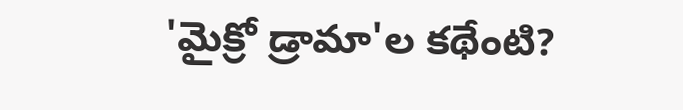'మైక్రో డ్రామా'ల కథేంటి?